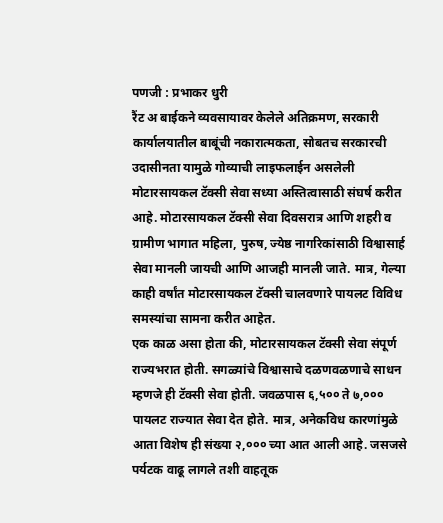पणजी : प्रभाकर धुरी
रैंट अ बाईकने व्यवसायावर केलेले अतिक्रमण, सरकारी कार्यालयातील बाबूंची नकारात्मकता, सोबतच सरकारची उदासीनता यामुळे गोव्याची लाइफलाईन असलेली मोटारसायकल टॅक्सी सेवा सध्या अस्तित्वासाठी संघर्ष करीत आहे. मोटारसायकल टॅक्सी सेवा दिवसरात्र आणि शहरी व ग्रामीण भागात महिला, पुरुष, ज्येष्ठ नागरिकांसाठी विश्वासार्ह सेवा मानली जायची आणि आजही मानली जाते. मात्र, गेल्या काही वर्षांत मोटारसायकल टॅक्सी चालवणारे पायलट विविध समस्यांचा सामना करीत आहेत.
एक काळ असा होता की, मोटारसायकल टॅक्सी सेवा संपूर्ण राज्यभरात होती. सगळ्यांचे विश्वासाचे दळणवळणाचे साधन म्हणजे ही टॅक्सी सेवा होती. जवळपास ६,५०० ते ७,००० पायलट राज्यात सेवा देत होते. मात्र, अनेकविध कारणांमुळे आता विशेष ही संख्या २,००० च्या आत आली आहे. जसजसे पर्यटक वाढू लागले तशी वाहतूक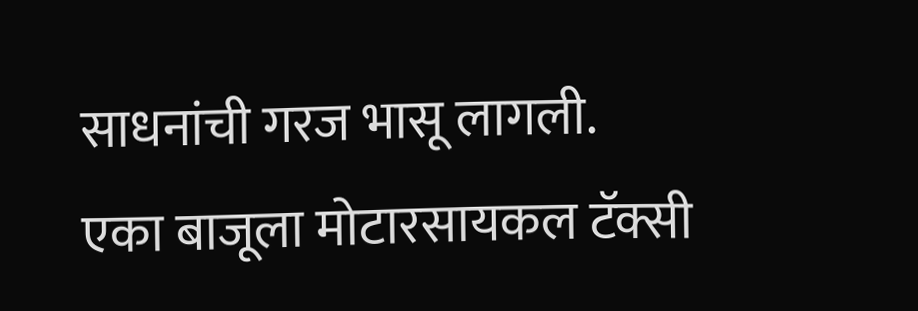साधनांची गरज भासू लागली.
एका बाजूला मोटारसायकल टॅक्सी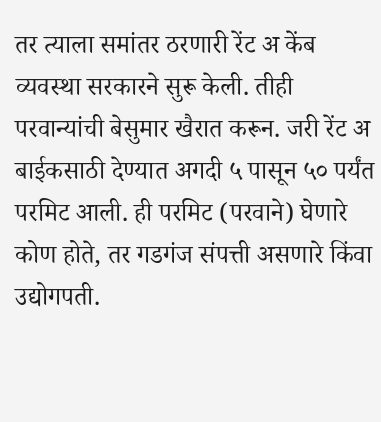तर त्याला समांतर ठरणारी रेंट अ केंब व्यवस्था सरकारने सुरू केली. तीही परवान्यांची बेसुमार खैरात करून. जरी रेंट अ बाईकसाठी देण्यात अगदी ५ पासून ५० पर्यंत परमिट आली. ही परमिट (परवाने) घेणारे कोण होते, तर गडगंज संपत्ती असणारे किंवा उद्योगपती.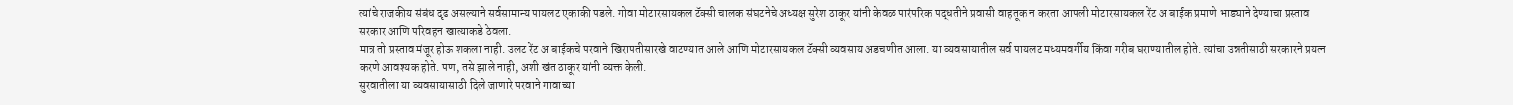त्यांचे राजकीय संबंध दृढ असल्याने सर्वसामान्य पायलट एकाकी पडले. गोवा मोटारसायकल टॅक्सी चालक संघटनेचे अध्यक्ष सुरेश ठाकूर यांनी केवळ पारंपरिक पद्धतीने प्रवासी वाहतूक न करता आपली मोटारसायकल रेंट अ बाईक प्रमाणे भाड्याने देण्याचा प्रस्ताव सरकार आणि परिवहन खात्याकडे ठेवला.
मात्र तो प्रस्ताव मंजूर होऊ शकला नाही. उलट रेंट अ बाईकचे परवाने खिरापतीसारखे वाटण्यात आले आणि मोटारसायकल टॅक्सी व्यवसाय अडचणीत आला. या व्यवसायातील सर्व पायलट मध्यमवर्गीय किंवा गरीब घराण्यातील होते. त्यांचा उन्नतीसाठी सरकारने प्रयत्न करणे आवश्यक होते. पण, तसे झाले नाही, अशी खंत ठाकूर यांनी व्यक्त केली.
सुरवातीला या व्यवसायासाठी दिले जाणारे परवाने गावाच्या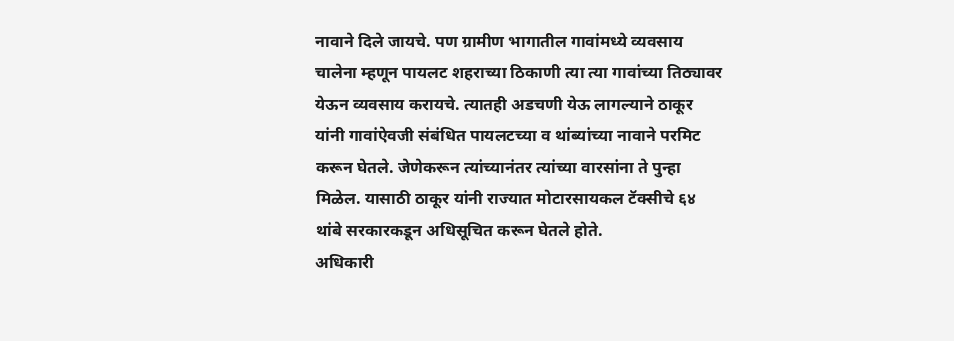नावाने दिले जायचे. पण ग्रामीण भागातील गावांमध्ये व्यवसाय चालेना म्हणून पायलट शहराच्या ठिकाणी त्या त्या गावांच्या तिठ्यावर येऊन व्यवसाय करायचे. त्यातही अडचणी येऊ लागल्याने ठाकूर यांनी गावांऐवजी संबंधित पायलटच्या व थांब्यांच्या नावाने परमिट करून घेतले. जेणेकरून त्यांच्यानंतर त्यांच्या वारसांना ते पुन्हा मिळेल. यासाठी ठाकूर यांनी राज्यात मोटारसायकल टॅक्सीचे ६४ थांबे सरकारकडून अधिसूचित करून घेतले होते.
अधिकारी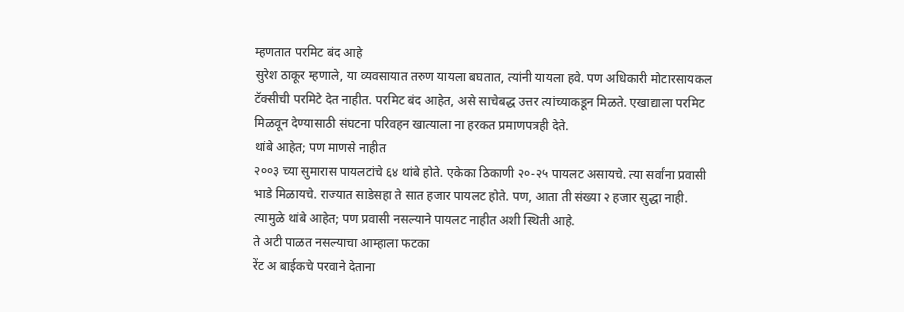म्हणतात परमिट बंद आहे
सुरेश ठाकूर म्हणाले, या व्यवसायात तरुण यायला बघतात, त्यांनी यायला हवे. पण अधिकारी मोटारसायकल टॅक्सीची परमिटे देत नाहीत. परमिट बंद आहेत, असे साचेबद्ध उत्तर त्यांच्याकडून मिळते. एखाद्याला परमिट मिळवून देण्यासाठी संघटना परिवहन खात्याला ना हरकत प्रमाणपत्रही देते.
थांबे आहेत; पण माणसे नाहीत
२००३ च्या सुमारास पायलटांचे ६४ थांबे होते. एकेका ठिकाणी २०-२५ पायलट असायचे. त्या सर्वांना प्रवासी भाडे मिळायचे. राज्यात साडेसहा ते सात हजार पायलट होते. पण, आता ती संख्या २ हजार सुद्धा नाही. त्यामुळे थांबे आहेत; पण प्रवासी नसल्याने पायलट नाहीत अशी स्थिती आहे.
ते अटी पाळत नसल्याचा आम्हाला फटका
रेंट अ बाईकचे परवाने देताना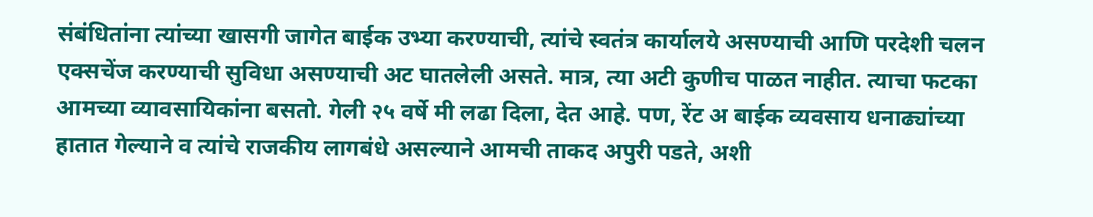संबंधितांना त्यांच्या खासगी जागेत बाईक उभ्या करण्याची, त्यांचे स्वतंत्र कार्यालये असण्याची आणि परदेशी चलन एक्सचेंज करण्याची सुविधा असण्याची अट घातलेली असते. मात्र, त्या अटी कुणीच पाळत नाहीत. त्याचा फटका आमच्या व्यावसायिकांना बसतो. गेली २५ वर्षे मी लढा दिला, देत आहे. पण, रेंट अ बाईक व्यवसाय धनाढ्यांच्या हातात गेल्याने व त्यांचे राजकीय लागबंधे असल्याने आमची ताकद अपुरी पडते, अशी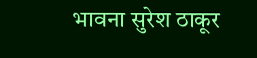भावना सुरेश ठाकूर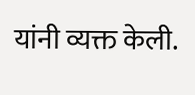यांनी व्यक्त केली.